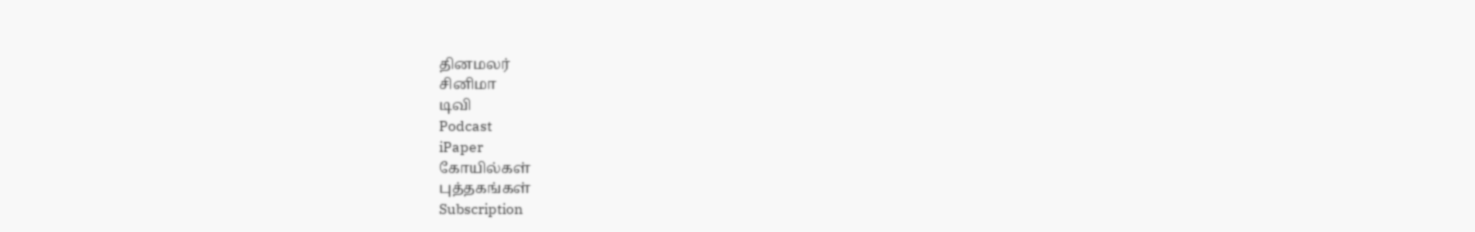தினமலர்
சினிமா
டிவி
Podcast
iPaper
கோயில்கள்
புத்தகங்கள்
Subscription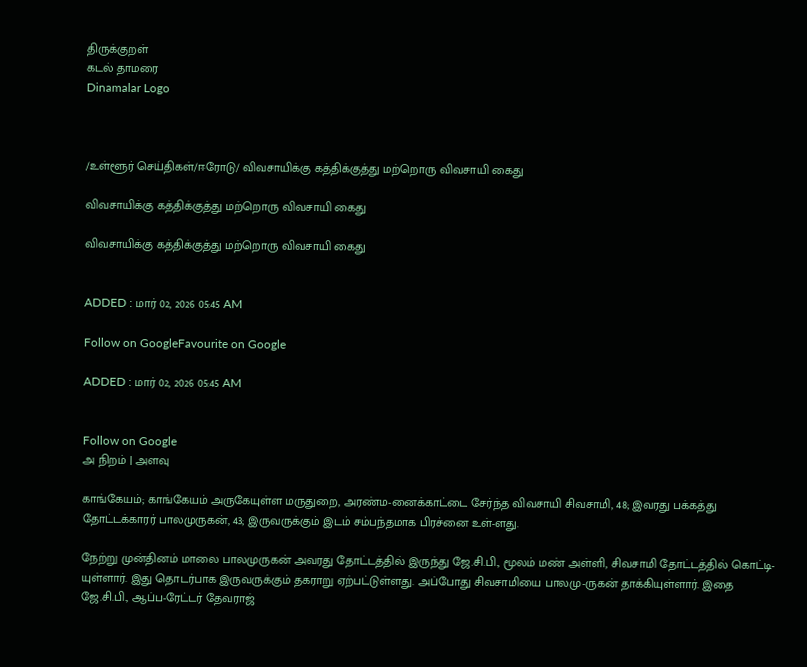திருக்குறள்
கடல் தாமரை
Dinamalar Logo



/உள்ளூர் செய்திகள்/ஈரோடு/ விவசாயிக்கு கத்திக்குத்து மற்றொரு விவசாயி கைது

விவசாயிக்கு கத்திக்குத்து மற்றொரு விவசாயி கைது

விவசாயிக்கு கத்திக்குத்து மற்றொரு விவசாயி கைது


ADDED : மார் 02, 2026 05:45 AM

Follow on GoogleFavourite on Google

ADDED : மார் 02, 2026 05:45 AM


Follow on Google
அ நிறம் | அளவு

காங்கேயம்; காங்கேயம் அருகேயுள்ள மருதுறை, அரண்ம-னைக்காட்டை சேர்ந்த விவசாயி சிவசாமி, 48; இவரது பக்கத்து தோட்டக்காரர் பாலமுருகன், 43; இருவருக்கும் இடம் சம்பந்தமாக பிரச்னை உள்-ளது.

நேற்று முன்தினம் மாலை பாலமுருகன் அவரது தோட்டத்தில் இருந்து ஜே.சி.பி., மூலம் மண் அள்ளி, சிவசாமி தோட்டத்தில் கொட்டி-யுள்ளார். இது தொடர்பாக இருவருக்கும் தகராறு ஏற்பட்டுள்ளது. அப்போது சிவசாமியை பாலமு-ருகன் தாக்கியுள்ளார். இதை ஜே.சி.பி., ஆப்ப-ரேட்டர் தேவராஜ்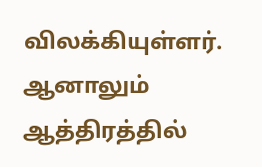விலக்கியுள்ளர். ஆனாலும் ஆத்திரத்தில்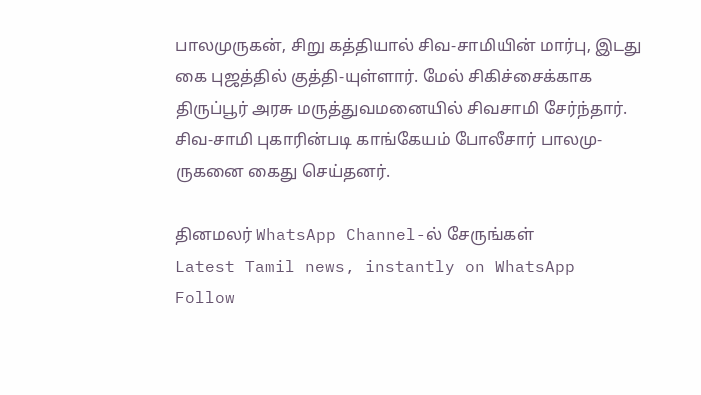பாலமுருகன், சிறு கத்தியால் சிவ-சாமியின் மார்பு, இடது கை புஜத்தில் குத்தி-யுள்ளார். மேல் சிகிச்சைக்காக திருப்பூர் அரசு மருத்துவமனையில் சிவசாமி சேர்ந்தார். சிவ-சாமி புகாரின்படி காங்கேயம் போலீசார் பாலமு-ருகனை கைது செய்தனர்.

தினமலர் WhatsApp Channel-ல் சேருங்கள்
Latest Tamil news, instantly on WhatsApp
Follow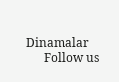Dinamalar
      Follow us